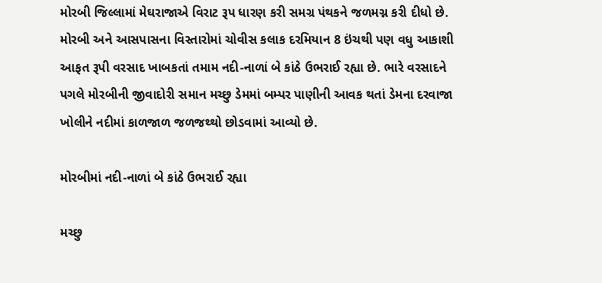મોરબી જિલ્લામાં મેઘરાજાએ વિરાટ રૂપ ધારણ કરી સમગ્ર પંથકને જળમગ્ન કરી દીધો છે. મોરબી અને આસપાસના વિસ્તારોમાં ચોવીસ કલાક દરમિયાન 8 ઇંચથી પણ વધુ આકાશી આફત રૂપી વરસાદ ખાબકતાં તમામ નદી-નાળાં બે કાંઠે ઉભરાઈ રહ્યા છે. ભારે વરસાદને પગલે મોરબીની જીવાદોરી સમાન મચ્છુ ડેમમાં બમ્પર પાણીની આવક થતાં ડેમના દરવાજા ખોલીને નદીમાં કાળજાળ જળજથ્થો છોડવામાં આવ્યો છે.

મોરબીમાં નદી-નાળાં બે કાંઠે ઉભરાઈ રહ્યા

મચ્છુ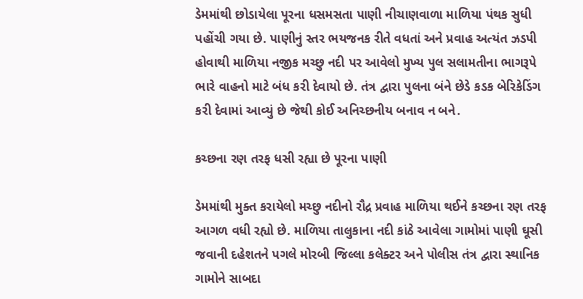ડેમમાંથી છોડાયેલા પૂરના ધસમસતા પાણી નીચાણવાળા માળિયા પંથક સુધી પહોંચી ગયા છે. પાણીનું સ્તર ભયજનક રીતે વધતાં અને પ્રવાહ અત્યંત ઝડપી હોવાથી માળિયા નજીક મચ્છુ નદી પર આવેલો મુખ્ય પુલ સલામતીના ભાગરૂપે ભારે વાહનો માટે બંધ કરી દેવાયો છે. તંત્ર દ્વારા પુલના બંને છેડે કડક બેરિકેડિંગ કરી દેવામાં આવ્યું છે જેથી કોઈ અનિચ્છનીય બનાવ ન બને.

કચ્છના રણ તરફ ધસી રહ્યા છે પૂરના પાણી

ડેમમાંથી મુક્ત કરાયેલો મચ્છુ નદીનો રૌદ્ર પ્રવાહ માળિયા થઈને કચ્છના રણ તરફ આગળ વધી રહ્યો છે. માળિયા તાલુકાના નદી કાંઠે આવેલા ગામોમાં પાણી ઘૂસી જવાની દહેશતને પગલે મોરબી જિલ્લા કલેક્ટર અને પોલીસ તંત્ર દ્વારા સ્થાનિક ગામોને સાબદા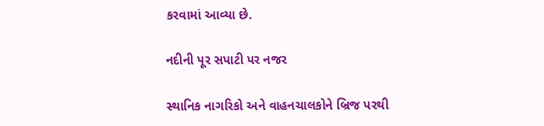કરવામાં આવ્યા છે.

નદીની પૂર સપાટી પર નજર

સ્થાનિક નાગરિકો અને વાહનચાલકોને બ્રિજ પરથી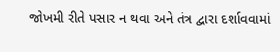જોખમી રીતે પસાર ન થવા અને તંત્ર દ્વારા દર્શાવવામાં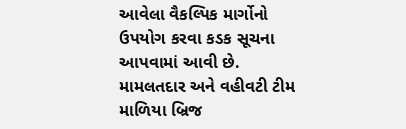આવેલા વૈકલ્પિક માર્ગોનો ઉપયોગ કરવા કડક સૂચના આપવામાં આવી છે. મામલતદાર અને વહીવટી ટીમ માળિયા બ્રિજ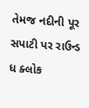તેમજ નદીની પૂર સપાટી પર રાઉન્ડ ધ ક્લોક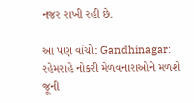નજર રાખી રહી છે.

આ પણ વાંચો: Gandhinagar: રહેમરાહે નોકરી મેળવનારાઓને મળશે જૂની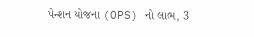પેન્શન યોજના (OPS) નો લાભ, 3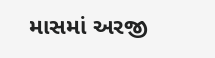માસમાં અરજી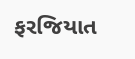ફરજિયાત